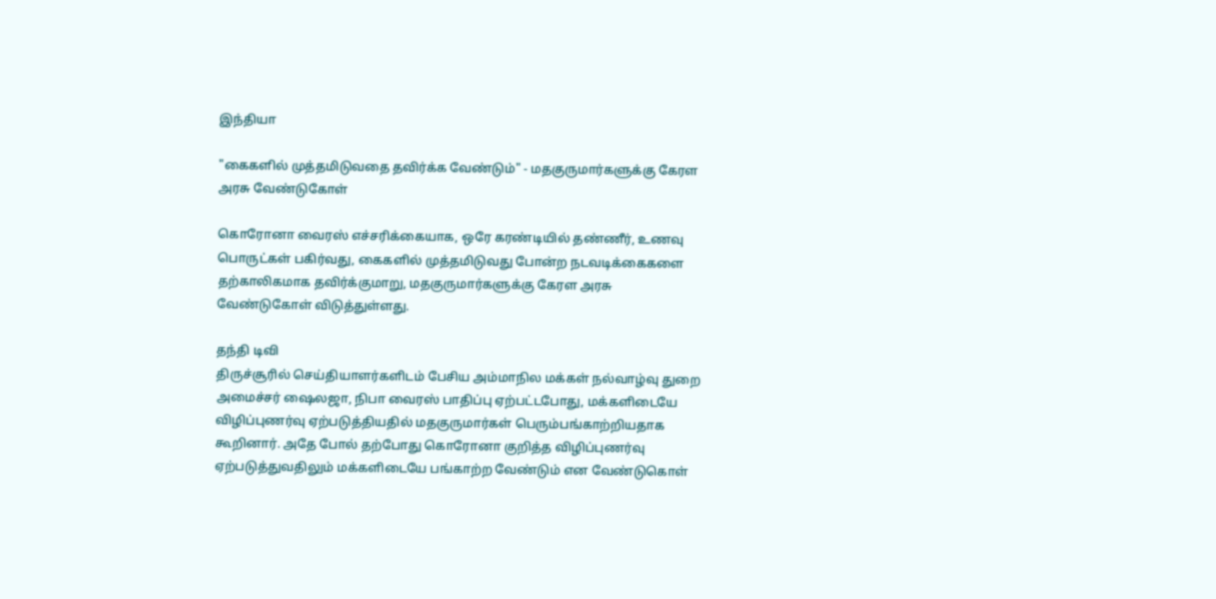இந்தியா

"கைகளில் முத்தமிடுவதை தவிர்க்க வேண்டும்" - மதகுருமார்களுக்கு கேரள அரசு வேண்டுகோள்

கொரோனா வைரஸ் எச்சரிக்கையாக, ஒரே கரண்டியில் தண்ணீர், உணவு பொருட்கள் பகிர்வது, கைகளில் முத்தமிடுவது போன்ற நடவடிக்கைகளை தற்காலிகமாக தவிர்க்குமாறு, மதகுருமார்களுக்கு கேரள அரசு வேண்டுகோள் விடுத்துள்ளது.

தந்தி டிவி
திருச்சூரில் செய்தியாளர்களிடம் பேசிய அம்மாநில மக்கள் நல்வாழ்வு துறை அமைச்சர் ஷைலஜா, நிபா வைரஸ் பாதிப்பு ஏற்பட்டபோது, மக்களிடையே விழிப்புணர்வு ஏற்படுத்தியதில் மதகுருமார்கள் பெரும்பங்காற்றியதாக கூறினார். அதே போல் தற்போது கொரோனா குறித்த விழிப்புணர்வு ஏற்படுத்துவதிலும் மக்களிடையே பங்காற்ற வேண்டும் என வேண்டுகொள்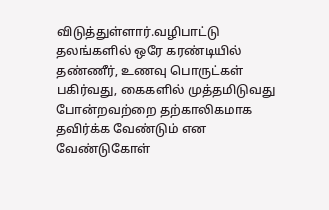விடுத்துள்ளார்.வழிபாட்டு தலங்களில் ஒரே கரண்டியில் தண்ணீர், உணவு பொருட்கள் பகிர்வது, கைகளில் முத்தமிடுவது போன்றவற்றை தற்காலிகமாக தவிர்க்க வேண்டும் என வேண்டுகோள்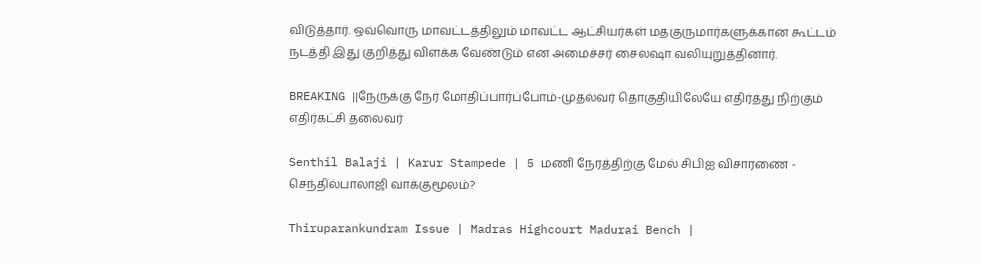விடுத்தார். ஒவ்வொரு மாவட்டத்திலும் மாவட்ட ஆட்சியர்கள் மதகுருமார்களுக்கான கூட்டம் நடத்தி இது குறித்து விளக்க வேண்டும் என அமைச்சர் சைலஷா வலியுறுத்தினார்.

BREAKING ||நேருக்கு நேர் மோதிப்பார்ப்போம்-முதல்வர் தொகுதியிலேயே எதிர்த்து நிற்கும் எதிர்கட்சி தலைவர்

Senthil Balaji | Karur Stampede | 5 மணி நேரத்திற்கு மேல் சிபிஐ விசாரணை - செந்தில்பாலாஜி வாக்குமூலம்?

Thiruparankundram Issue | Madras Highcourt Madurai Bench |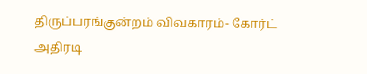திருப்பரங்குன்றம் விவகாரம்- கோர்ட் அதிரடி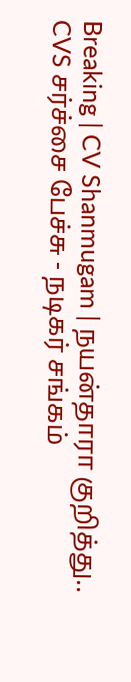Breaking | CV Shanmugam | நயன்தாரா குறித்து.. CVS சர்ச்சை பேச்சு - நடிகர் சங்கம்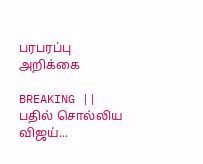பரபரப்பு அறிக்கை

BREAKING || பதில் சொல்லிய விஜய்...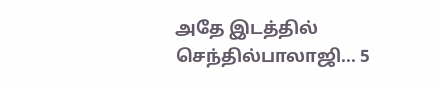அதே இடத்தில் செந்தில்பாலாஜி... 5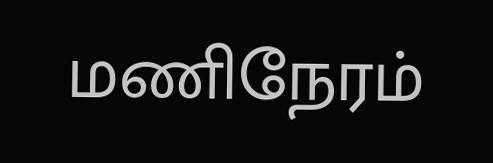மணிநேரம்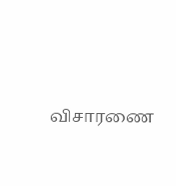விசாரணை